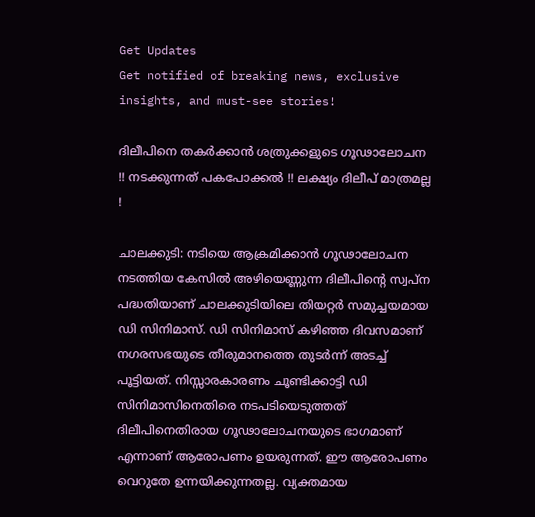Get Updates
Get notified of breaking news, exclusive insights, and must-see stories!

ദിലീപിനെ തകര്‍ക്കാന്‍ ശത്രുക്കളുടെ ഗൂഢാലോചന !! നടക്കുന്നത് പകപോക്കല്‍ !! ലക്ഷ്യം ദിലീപ് മാത്രമല്ല !

ചാലക്കുടി: നടിയെ ആക്രമിക്കാന്‍ ഗൂഢാലോചന നടത്തിയ കേസില്‍ അഴിയെണ്ണുന്ന ദിലീപിന്റെ സ്വപ്‌ന പദ്ധതിയാണ് ചാലക്കുടിയിലെ തിയറ്റര്‍ സമുച്ചയമായ ഡി സിനിമാസ്. ഡി സിനിമാസ് കഴിഞ്ഞ ദിവസമാണ് നഗരസഭയുടെ തീരുമാനത്തെ തുടര്‍ന്ന് അടച്ച് പൂട്ടിയത്. നിസ്സാരകാരണം ചൂണ്ടിക്കാട്ടി ഡി സിനിമാസിനെതിരെ നടപടിയെടുത്തത് ദിലീപിനെതിരായ ഗൂഢാലോചനയുടെ ഭാഗമാണ് എന്നാണ് ആരോപണം ഉയരുന്നത്. ഈ ആരോപണം വെറുതേ ഉന്നയിക്കുന്നതല്ല. വ്യക്തമായ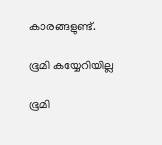കാരങ്ങളുണ്ട്.

ഭൂമി കയ്യേറിയില്ല

ഭൂമി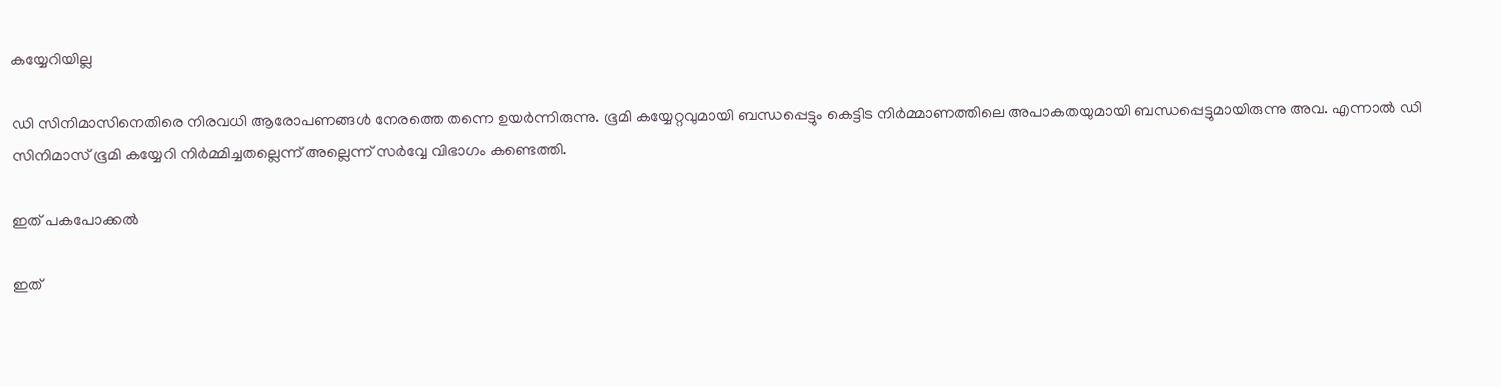കയ്യേറിയില്ല

ഡി സിനിമാസിനെതിരെ നിരവധി ആരോപണങ്ങള്‍ നേരത്തെ തന്നെ ഉയര്‍ന്നിരുന്നു. ഭൂമി കയ്യേറ്റവുമായി ബന്ധപ്പെട്ടും കെട്ടിട നിര്‍മ്മാണത്തിലെ അപാകതയുമായി ബന്ധപ്പെട്ടുമായിരുന്നു അവ. എന്നാല്‍ ഡി സിനിമാസ് ഭൂമി കയ്യേറി നിര്‍മ്മിച്ചതല്ലെന്ന് അല്ലെന്ന് സര്‍വ്വേ വിഭാഗം കണ്ടെത്തി.

ഇത് പകപോക്കല്‍

ഇത്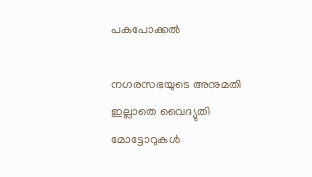പകപോക്കല്‍

നഗരസഭയുടെ അനുമതി ഇല്ലാതെ വൈദ്യുതി മോട്ടോറുകള്‍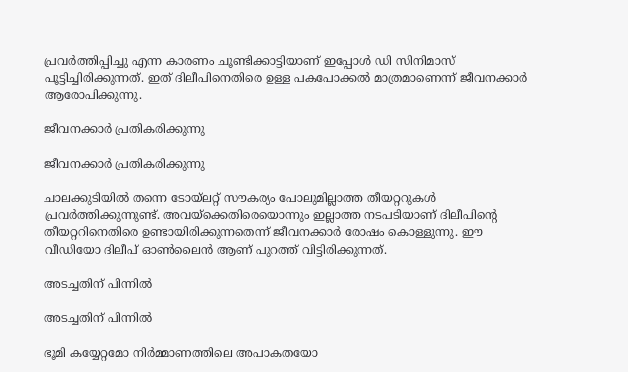പ്രവര്‍ത്തിപ്പിച്ചു എന്ന കാരണം ചൂണ്ടിക്കാട്ടിയാണ് ഇപ്പോള്‍ ഡി സിനിമാസ് പൂട്ടിച്ചിരിക്കുന്നത്. ഇത് ദിലീപിനെതിരെ ഉള്ള പകപോക്കല്‍ മാത്രമാണെന്ന് ജീവനക്കാര്‍ ആരോപിക്കുന്നു.

ജീവനക്കാർ പ്രതികരിക്കുന്നു

ജീവനക്കാർ പ്രതികരിക്കുന്നു

ചാലക്കുടിയില്‍ തന്നെ ടോയ്‌ലറ്റ് സൗകര്യം പോലുമില്ലാത്ത തീയറ്ററുകള്‍ പ്രവര്‍ത്തിക്കുന്നുണ്ട്. അവയ്‌ക്കെതിരെയൊന്നും ഇല്ലാത്ത നടപടിയാണ് ദിലീപിന്റെ തീയറ്ററിനെതിരെ ഉണ്ടായിരിക്കുന്നതെന്ന് ജീവനക്കാര്‍ രോഷം കൊള്ളുന്നു. ഈ വീഡിയോ ദിലീപ് ഓണ്‍ലൈന്‍ ആണ് പുറത്ത് വിട്ടിരിക്കുന്നത്.

അടച്ചതിന് പിന്നിൽ

അടച്ചതിന് പിന്നിൽ

ഭൂമി കയ്യേറ്റമോ നിര്‍മ്മാണത്തിലെ അപാകതയോ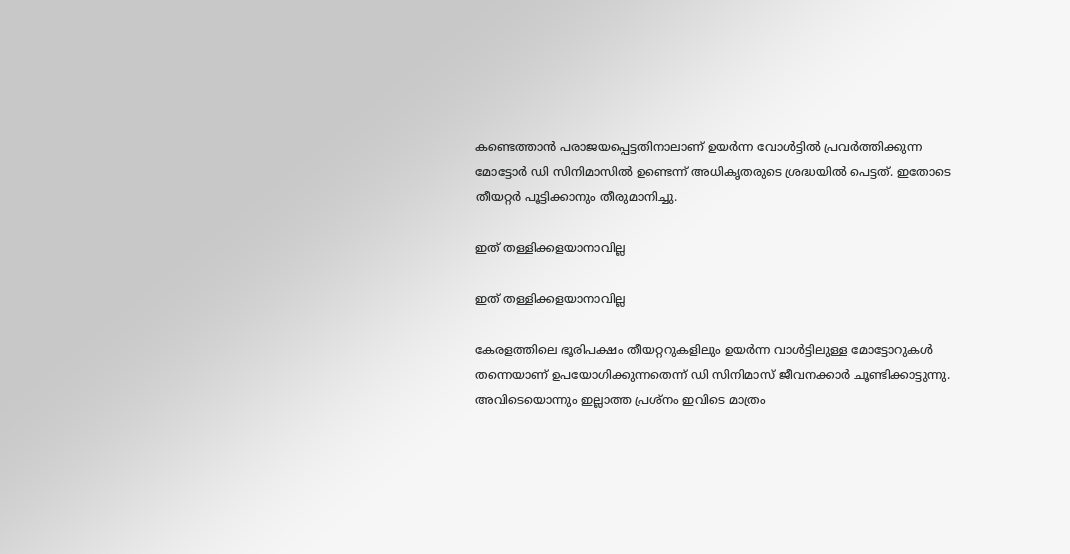കണ്ടെത്താന്‍ പരാജയപ്പെട്ടതിനാലാണ് ഉയര്‍ന്ന വോള്‍ട്ടില്‍ പ്രവര്‍ത്തിക്കുന്ന മോട്ടോര്‍ ഡി സിനിമാസില്‍ ഉണ്ടെന്ന് അധികൃതരുടെ ശ്രദ്ധയില്‍ പെട്ടത്. ഇതോടെ തീയറ്റര്‍ പൂട്ടിക്കാനും തീരുമാനിച്ചു.

ഇത് തള്ളിക്കളയാനാവില്ല

ഇത് തള്ളിക്കളയാനാവില്ല

കേരളത്തിലെ ഭൂരിപക്ഷം തീയറ്ററുകളിലും ഉയര്‍ന്ന വാള്‍ട്ടിലുള്ള മോട്ടോറുകള്‍ തന്നെയാണ് ഉപയോഗിക്കുന്നതെന്ന് ഡി സിനിമാസ് ജീവനക്കാര്‍ ചൂണ്ടിക്കാട്ടുന്നു. അവിടെയൊന്നും ഇല്ലാത്ത പ്രശ്‌നം ഇവിടെ മാത്രം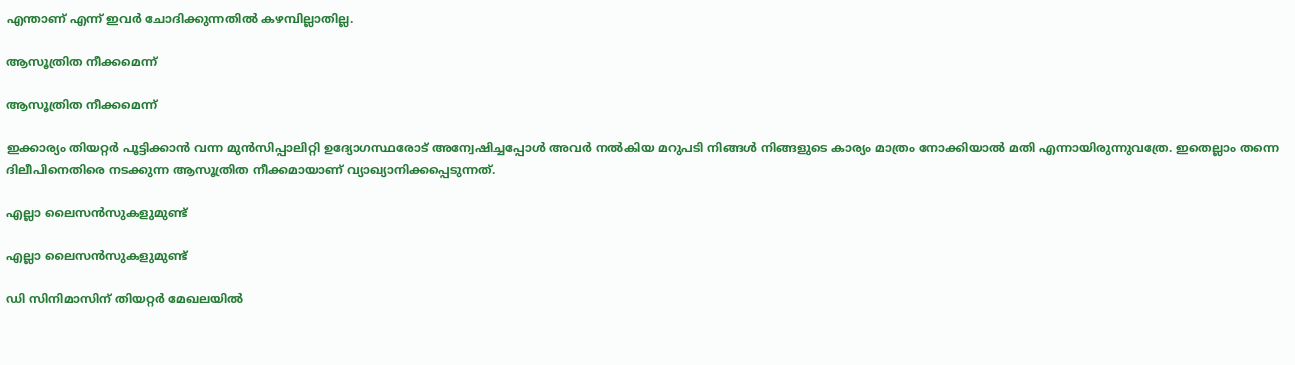എന്താണ് എന്ന് ഇവര്‍ ചോദിക്കുന്നതില്‍ കഴമ്പില്ലാതില്ല.

ആസൂത്രിത നീക്കമെന്ന്

ആസൂത്രിത നീക്കമെന്ന്

ഇക്കാര്യം തിയറ്റര്‍ പൂട്ടിക്കാന്‍ വന്ന മുന്‍സിപ്പാലിറ്റി ഉദ്യോഗസ്ഥരോട് അന്വേഷിച്ചപ്പോള്‍ അവര്‍ നല്‍കിയ മറുപടി നിങ്ങള്‍ നിങ്ങളുടെ കാര്യം മാത്രം നോക്കിയാല്‍ മതി എന്നായിരുന്നുവത്രേ. ഇതെല്ലാം തന്നെ ദിലീപിനെതിരെ നടക്കുന്ന ആസൂത്രിത നീക്കമായാണ് വ്യാഖ്യാനിക്കപ്പെടുന്നത്.

എല്ലാ ലൈസൻസുകളുമുണ്ട്

എല്ലാ ലൈസൻസുകളുമുണ്ട്

ഡി സിനിമാസിന് തിയറ്റര്‍ മേഖലയില്‍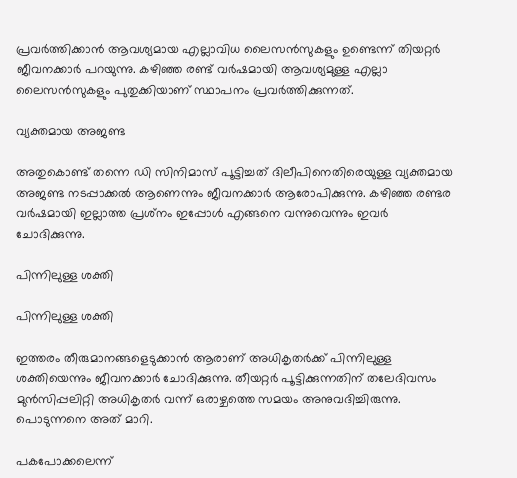പ്രവര്‍ത്തിക്കാന്‍ ആവശ്യമായ എല്ലാവിധ ലൈസന്‍സുകളും ഉണ്ടെന്ന് തിയറ്റര്‍ ജീവനക്കാര്‍ പറയുന്നു. കഴിഞ്ഞ രണ്ട് വര്‍ഷമായി ആവശ്യമുള്ള എല്ലാ ലൈസന്‍സുകളും പുതുക്കിയാണ് സ്ഥാപനം പ്രവര്‍ത്തിക്കുന്നത്.

വ്യക്തമായ അജണ്ട

അതുകൊണ്ട് തന്നെ ഡി സിനിമാസ് പൂട്ടിച്ചത് ദിലീപിനെതിരെയുള്ള വ്യക്തമായ അജണ്ട നടപ്പാക്കല്‍ ആണെന്നും ജീവനക്കാര്‍ ആരോപിക്കുന്നു. കഴിഞ്ഞ രണ്ടര വര്‍ഷമായി ഇല്ലാത്ത പ്രശ്‌നം ഇപ്പോള്‍ എങ്ങനെ വന്നുവെന്നും ഇവര്‍ ചോദിക്കുന്നു.

പിന്നിലുള്ള ശക്തി

പിന്നിലുള്ള ശക്തി

ഇത്തരം തീരുമാനങ്ങളെടുക്കാന്‍ ആരാണ് അധികൃതര്‍ക്ക് പിന്നിലുള്ള ശക്തിയെന്നും ജീവനക്കാര്‍ ചോദിക്കുന്നു. തീയറ്റര്‍ പൂട്ടിക്കുന്നതിന് തലേദിവസം മുന്‍സിപ്പലിറ്റി അധികൃതര്‍ വന്ന് ഒരാഴ്ചത്തെ സമയം അനുവദിച്ചിരുന്നു. പൊടുന്നനെ അത് മാറി.

പകപോക്കലെന്ന്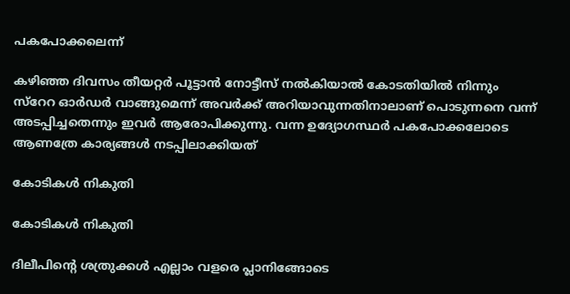പകപോക്കലെന്ന്

കഴിഞ്ഞ ദിവസം തീയറ്റര്‍ പൂട്ടാന്‍ നോട്ടീസ് നല്‍കിയാല്‍ കോടതിയില്‍ നിന്നും സ്‌റേറ ഓര്‍ഡര്‍ വാങ്ങുമെന്ന് അവര്‍ക്ക് അറിയാവുന്നതിനാലാണ് പൊടുന്നനെ വന്ന് അടപ്പിച്ചതെന്നും ഇവര്‍ ആരോപിക്കുന്നു. വന്ന ഉദ്യോഗസ്ഥര്‍ പകപോക്കലോടെ ആണത്രേ കാര്യങ്ങള്‍ നടപ്പിലാക്കിയത്

കോടികൾ നികുതി

കോടികൾ നികുതി

ദിലീപിന്റെ ശത്രുക്കള്‍ എല്ലാം വളരെ പ്ലാനിങ്ങോടെ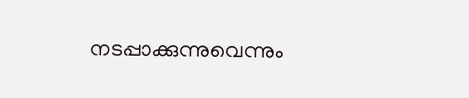നടപ്പാക്കുന്നുവെന്നും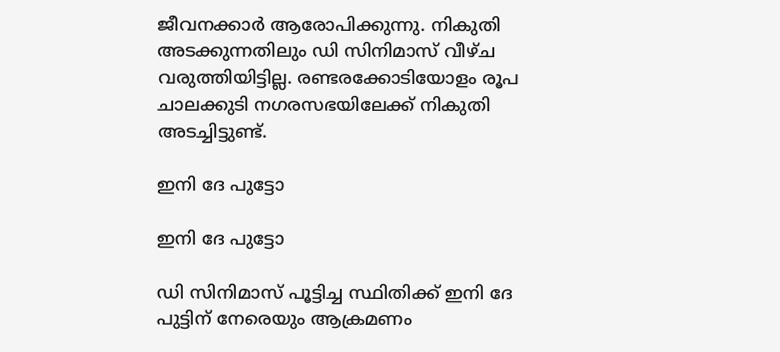ജീവനക്കാര്‍ ആരോപിക്കുന്നു. നികുതി അടക്കുന്നതിലും ഡി സിനിമാസ് വീഴ്ച വരുത്തിയിട്ടില്ല. രണ്ടരക്കോടിയോളം രൂപ ചാലക്കുടി നഗരസഭയിലേക്ക് നികുതി അടച്ചിട്ടുണ്ട്.

ഇനി ദേ പുട്ടോ

ഇനി ദേ പുട്ടോ

ഡി സിനിമാസ് പൂട്ടിച്ച സ്ഥിതിക്ക് ഇനി ദേ പുട്ടിന് നേരെയും ആക്രമണം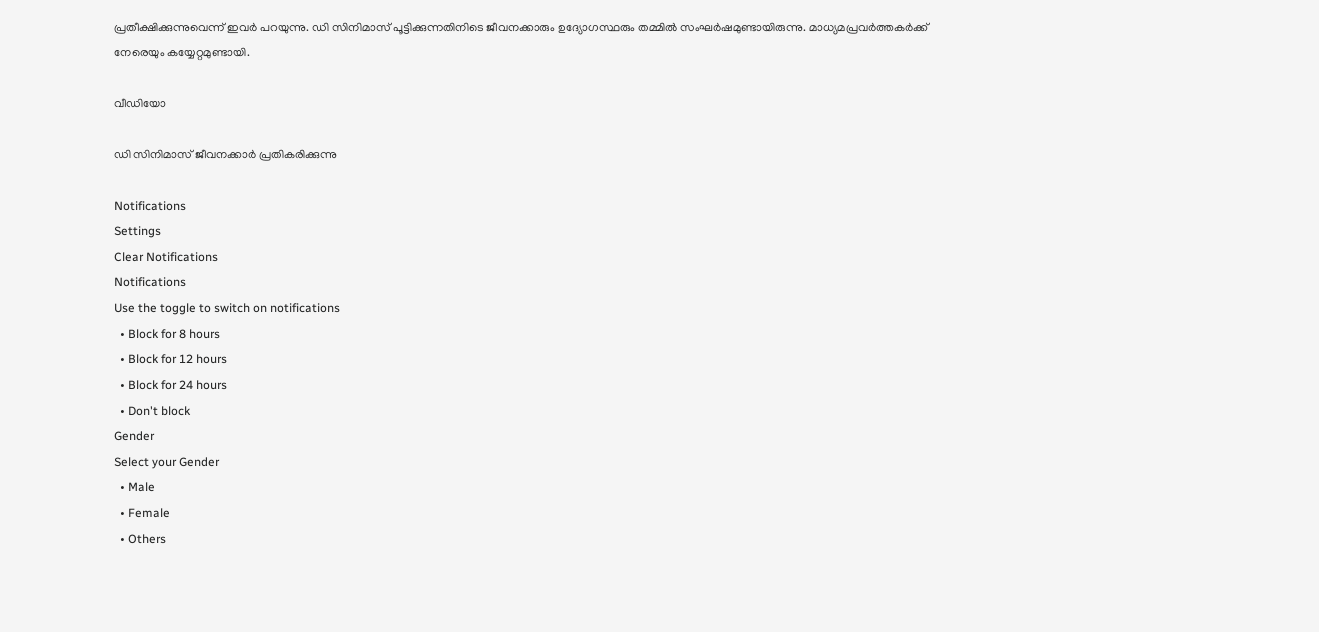പ്രതീക്ഷിക്കുന്നുവെന്ന് ഇവര്‍ പറയുന്നു. ഡി സിനിമാസ് പൂട്ടിക്കുന്നതിനിടെ ജീവനക്കാരും ഉദ്യോഗസ്ഥരും തമ്മില്‍ സംഘര്‍ഷമുണ്ടായിരുന്നു. മാധ്യമപ്രവര്‍ത്തകര്‍ക്ക് നേരെയും കയ്യേറ്റമുണ്ടായി.

വീഡിയോ

ഡി സിനിമാസ് ജീവനക്കാർ പ്രതികരിക്കുന്നു

Notifications
Settings
Clear Notifications
Notifications
Use the toggle to switch on notifications
  • Block for 8 hours
  • Block for 12 hours
  • Block for 24 hours
  • Don't block
Gender
Select your Gender
  • Male
  • Female
  • Others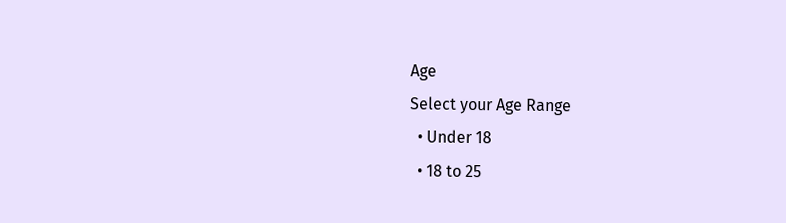Age
Select your Age Range
  • Under 18
  • 18 to 25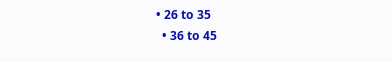• 26 to 35
  • 36 to 45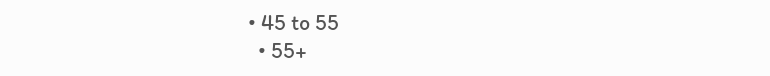• 45 to 55
  • 55+